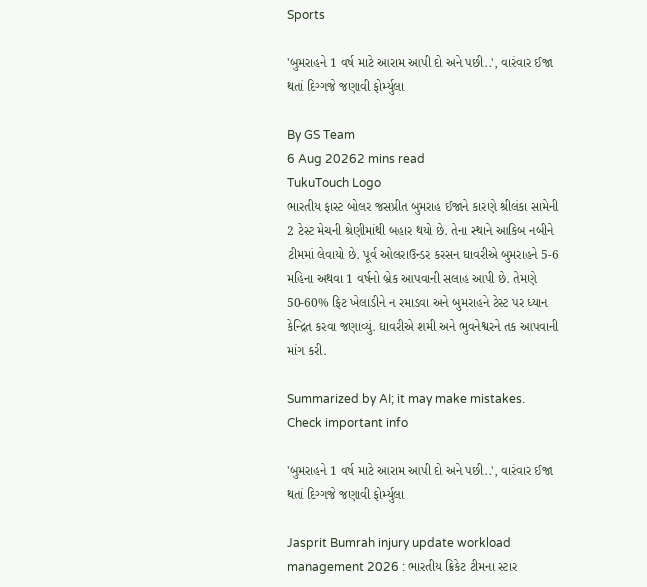Sports

'બુમરાહને 1 વર્ષ માટે આરામ આપી દો અને પછી..', વારંવાર ઈજા થતાં દિગ્ગજે જણાવી ફોર્મ્યુલા

By GS Team
6 Aug 20262 mins read
TukuTouch Logo
ભારતીય ફાસ્ટ બોલર જસપ્રીત બુમરાહ ઈજાને કારણે શ્રીલંકા સામેની 2 ટેસ્ટ મેચની શ્રેણીમાંથી બહાર થયો છે. તેના સ્થાને આકિબ નબીને ટીમમાં લેવાયો છે. પૂર્વ ઓલરાઉન્ડર કરસન ઘાવરીએ બુમરાહને 5-6 મહિના અથવા 1 વર્ષનો બ્રેક આપવાની સલાહ આપી છે. તેમણે 50-60% ફિટ ખેલાડીને ન રમાડવા અને બુમરાહને ટેસ્ટ પર ધ્યાન કેન્દ્રિત કરવા જણાવ્યું. ઘાવરીએ શમી અને ભુવનેશ્વરને તક આપવાની માંગ કરી.

Summarized by AI; it may make mistakes. Check important info

'બુમરાહને 1 વર્ષ માટે આરામ આપી દો અને પછી..', વારંવાર ઈજા થતાં દિગ્ગજે જણાવી ફોર્મ્યુલા

Jasprit Bumrah injury update workload management 2026 : ભારતીય ક્રિકેટ ટીમના સ્ટાર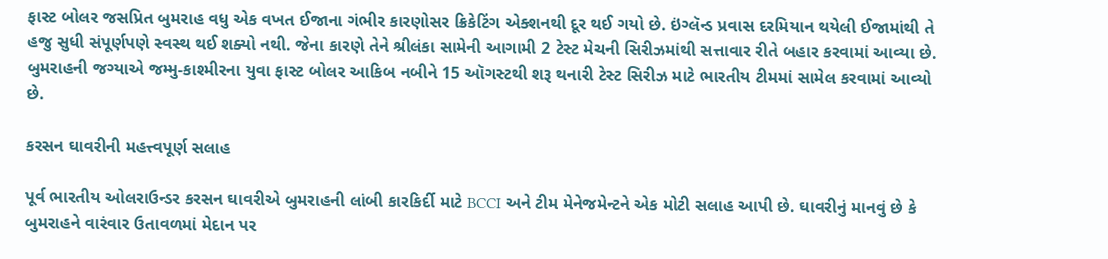ફાસ્ટ બોલર જસપ્રિત બુમરાહ વધુ એક વખત ઈજાના ગંભીર કારણોસર ક્રિકેટિંગ એક્શનથી દૂર થઈ ગયો છે. ઇંગ્લૅન્ડ પ્રવાસ દરમિયાન થયેલી ઈજામાંથી તે હજુ સુધી સંપૂર્ણપણે સ્વસ્થ થઈ શક્યો નથી. જેના કારણે તેને શ્રીલંકા સામેની આગામી 2 ટેસ્ટ મેચની સિરીઝમાંથી સત્તાવાર રીતે બહાર કરવામાં આવ્યા છે. બુમરાહની જગ્યાએ જમ્મુ-કાશ્મીરના યુવા ફાસ્ટ બોલર આકિબ નબીને 15 ઑગસ્ટથી શરૂ થનારી ટેસ્ટ સિરીઝ માટે ભારતીય ટીમમાં સામેલ કરવામાં આવ્યો છે.

કરસન ઘાવરીની મહત્ત્વપૂર્ણ સલાહ

પૂર્વ ભારતીય ઓલરાઉન્ડર કરસન ઘાવરીએ બુમરાહની લાંબી કારકિર્દી માટે BCCI અને ટીમ મેનેજમેન્ટને એક મોટી સલાહ આપી છે. ઘાવરીનું માનવું છે કે બુમરાહને વારંવાર ઉતાવળમાં મેદાન પર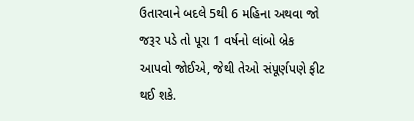ઉતારવાને બદલે 5થી 6 મહિના અથવા જો જરૂર પડે તો પૂરા 1 વર્ષનો લાંબો બ્રેક આપવો જોઈએ, જેથી તેઓ સંપૂર્ણપણે ફીટ થઈ શકે.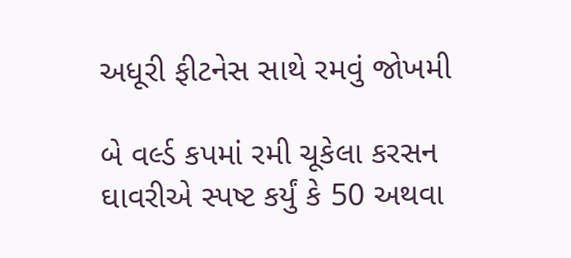અધૂરી ફીટનેસ સાથે રમવું જોખમી

બે વર્લ્ડ કપમાં રમી ચૂકેલા કરસન ઘાવરીએ સ્પષ્ટ કર્યું કે 50 અથવા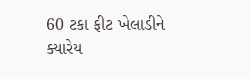60 ટકા ફીટ ખેલાડીને ક્યારેય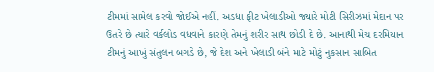ટીમમાં સામેલ કરવો જોઈએ નહીં. અડધા ફીટ ખેલાડીઓ જ્યારે મોટી સિરીઝમાં મેદાન પર ઉતરે છે ત્યારે વર્કલોડ વધવાને કારણે તેમનું શરીર સાથ છોડી દે છે. આનાથી મેચ દરમિયાન ટીમનું આખું સંતુલન બગડે છે, જે દેશ અને ખેલાડી બંને માટે મોટું નુકસાન સાબિત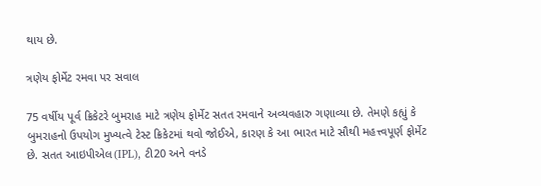થાય છે.

ત્રણેય ફોર્મેટ રમવા પર સવાલ

75 વર્ષીય પૂર્વ ક્રિકેટરે બુમરાહ માટે ત્રણેય ફોર્મેટ સતત રમવાને અવ્યવહારુ ગણાવ્યા છે. તેમણે કહ્યું કે બુમરાહનો ઉપયોગ મુખ્યત્વે ટેસ્ટ ક્રિકેટમાં થવો જોઈએ, કારણ કે આ ભારત માટે સૌથી મહત્ત્વપૂર્ણ ફોર્મેટ છે. સતત આઇપીએલ(IPL), ટી20 અને વનડે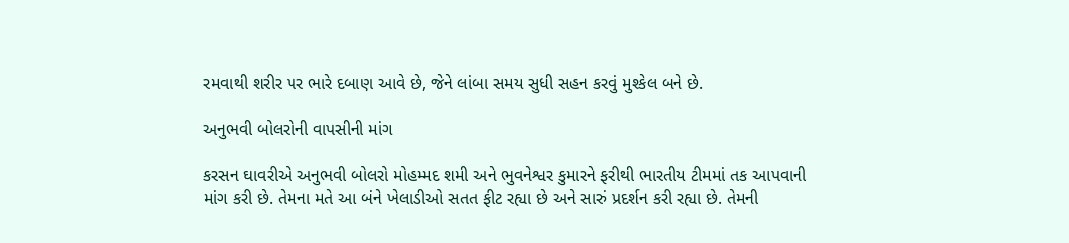રમવાથી શરીર પર ભારે દબાણ આવે છે, જેને લાંબા સમય સુધી સહન કરવું મુશ્કેલ બને છે.

અનુભવી બોલરોની વાપસીની માંગ

કરસન ઘાવરીએ અનુભવી બોલરો મોહમ્મદ શમી અને ભુવનેશ્વર કુમારને ફરીથી ભારતીય ટીમમાં તક આપવાની માંગ કરી છે. તેમના મતે આ બંને ખેલાડીઓ સતત ફીટ રહ્યા છે અને સારું પ્રદર્શન કરી રહ્યા છે. તેમની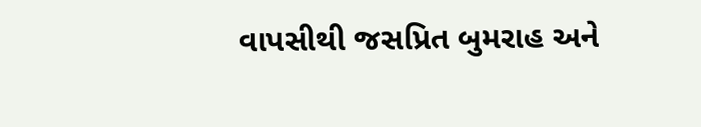વાપસીથી જસપ્રિત બુમરાહ અને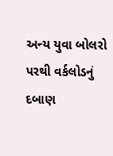અન્ય યુવા બોલરો પરથી વર્કલોડનું દબાણ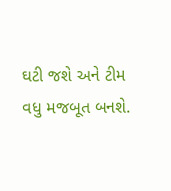ઘટી જશે અને ટીમ વધુ મજબૂત બનશે.